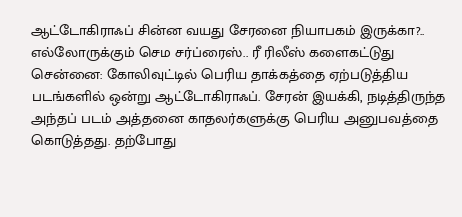ஆட்டோகிராஃப் சின்ன வயது சேரனை நியாபகம் இருக்கா?.. எல்லோருக்கும் செம சர்ப்ரைஸ்.. ரீ ரிலீஸ் களைகட்டுது
சென்னை: கோலிவுட்டில் பெரிய தாக்கத்தை ஏற்படுத்திய படங்களில் ஒன்று ஆட்டோகிராஃப். சேரன் இயக்கி, நடித்திருந்த அந்தப் படம் அத்தனை காதலர்களுக்கு பெரிய அனுபவத்தை கொடுத்தது. தற்போது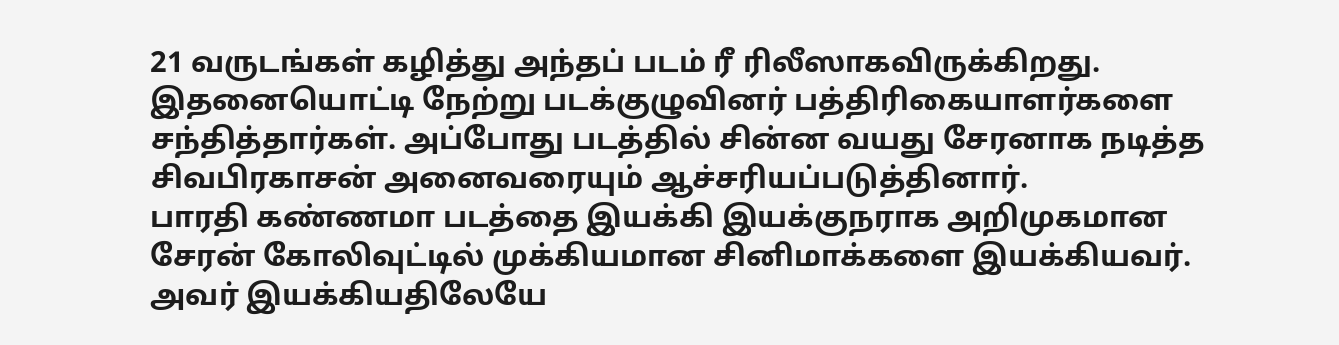21 வருடங்கள் கழித்து அந்தப் படம் ரீ ரிலீஸாகவிருக்கிறது. இதனையொட்டி நேற்று படக்குழுவினர் பத்திரிகையாளர்களை சந்தித்தார்கள். அப்போது படத்தில் சின்ன வயது சேரனாக நடித்த சிவபிரகாசன் அனைவரையும் ஆச்சரியப்படுத்தினார்.
பாரதி கண்ணமா படத்தை இயக்கி இயக்குநராக அறிமுகமான சேரன் கோலிவுட்டில் முக்கியமான சினிமாக்களை இயக்கியவர். அவர் இயக்கியதிலேயே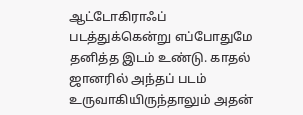ஆட்டோகிராஃப் படத்துக்கென்று எப்போதுமே தனித்த இடம் உண்டு. காதல் ஜானரில் அந்தப் படம் உருவாகியிருந்தாலும் அதன்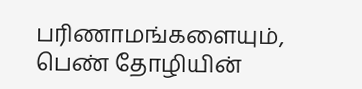பரிணாமங்களையும், பெண் தோழியின்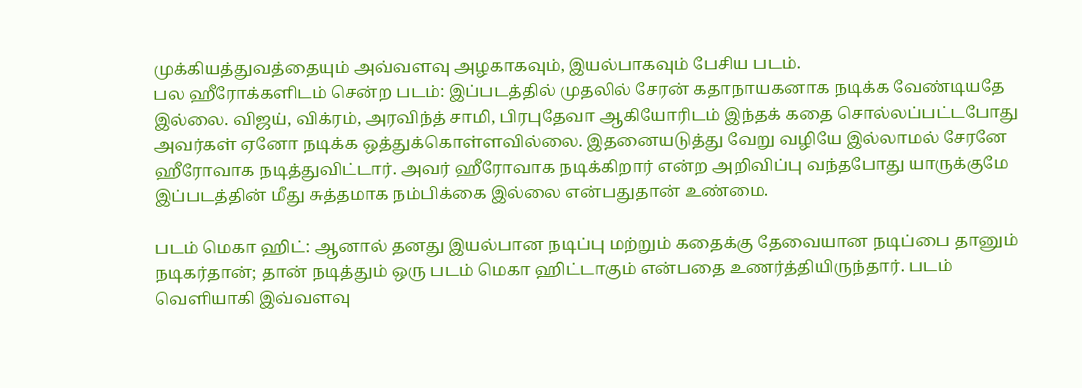முக்கியத்துவத்தையும் அவ்வளவு அழகாகவும், இயல்பாகவும் பேசிய படம்.
பல ஹீரோக்களிடம் சென்ற படம்: இப்படத்தில் முதலில் சேரன் கதாநாயகனாக நடிக்க வேண்டியதே இல்லை. விஜய், விக்ரம், அரவிந்த் சாமி, பிரபுதேவா ஆகியோரிடம் இந்தக் கதை சொல்லப்பட்டபோது அவர்கள் ஏனோ நடிக்க ஒத்துக்கொள்ளவில்லை. இதனையடுத்து வேறு வழியே இல்லாமல் சேரனே ஹீரோவாக நடித்துவிட்டார். அவர் ஹீரோவாக நடிக்கிறார் என்ற அறிவிப்பு வந்தபோது யாருக்குமே இப்படத்தின் மீது சுத்தமாக நம்பிக்கை இல்லை என்பதுதான் உண்மை.

படம் மெகா ஹிட்: ஆனால் தனது இயல்பான நடிப்பு மற்றும் கதைக்கு தேவையான நடிப்பை தானும் நடிகர்தான்; தான் நடித்தும் ஒரு படம் மெகா ஹிட்டாகும் என்பதை உணர்த்தியிருந்தார். படம் வெளியாகி இவ்வளவு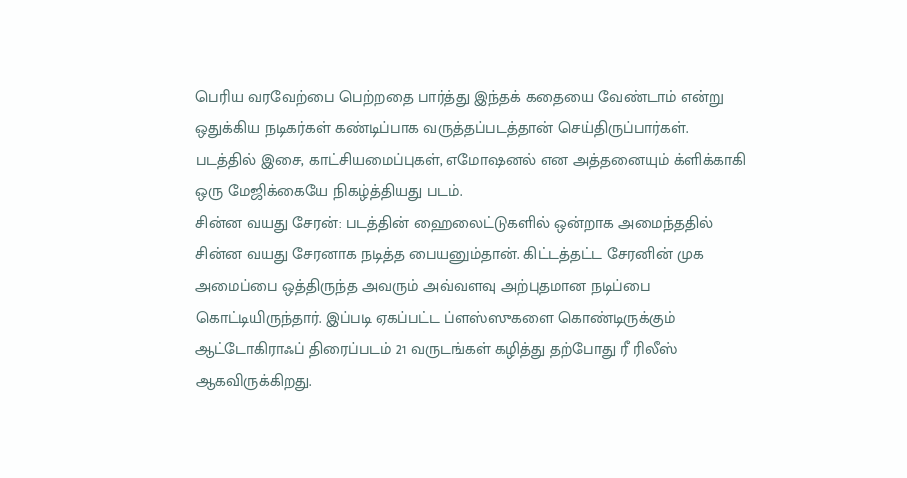பெரிய வரவேற்பை பெற்றதை பார்த்து இந்தக் கதையை வேண்டாம் என்று ஒதுக்கிய நடிகர்கள் கண்டிப்பாக வருத்தப்படத்தான் செய்திருப்பார்கள். படத்தில் இசை, காட்சியமைப்புகள், எமோஷனல் என அத்தனையும் க்ளிக்காகி ஒரு மேஜிக்கையே நிகழ்த்தியது படம்.
சின்ன வயது சேரன்: படத்தின் ஹைலைட்டுகளில் ஒன்றாக அமைந்ததில் சின்ன வயது சேரனாக நடித்த பையனும்தான். கிட்டத்தட்ட சேரனின் முக அமைப்பை ஒத்திருந்த அவரும் அவ்வளவு அற்புதமான நடிப்பை கொட்டியிருந்தார். இப்படி ஏகப்பட்ட ப்ளஸ்ஸுகளை கொண்டிருக்கும் ஆட்டோகிராஃப் திரைப்படம் 21 வருடங்கள் கழித்து தற்போது ரீ ரிலீஸ் ஆகவிருக்கிறது.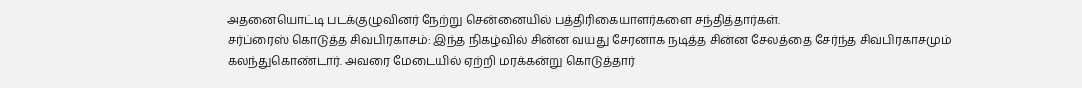அதனையொட்டி படக்குழுவினர் நேற்று சென்னையில் பத்திரிகையாளர்களை சந்தித்தார்கள்.
சர்ப்ரைஸ் கொடுத்த சிவபிரகாசம்: இந்த நிகழ்வில் சின்ன வயது சேரனாக நடித்த சின்ன சேலத்தை சேர்ந்த சிவபிரகாசமும் கலந்துகொண்டார். அவரை மேடையில் ஏற்றி மரக்கன்று கொடுத்தார்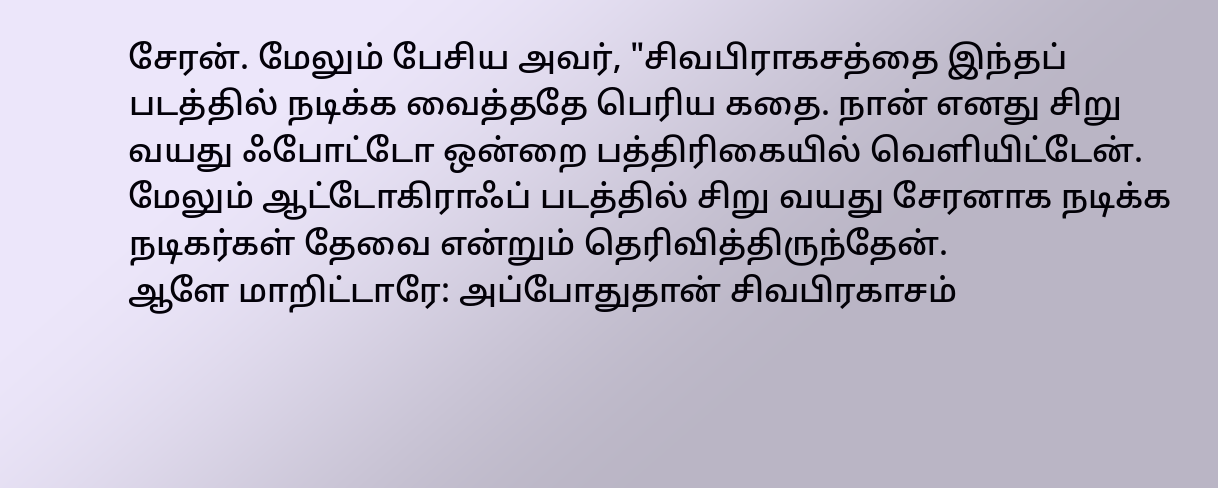சேரன். மேலும் பேசிய அவர், "சிவபிராகசத்தை இந்தப் படத்தில் நடிக்க வைத்ததே பெரிய கதை. நான் எனது சிறு வயது ஃபோட்டோ ஒன்றை பத்திரிகையில் வெளியிட்டேன். மேலும் ஆட்டோகிராஃப் படத்தில் சிறு வயது சேரனாக நடிக்க நடிகர்கள் தேவை என்றும் தெரிவித்திருந்தேன்.
ஆளே மாறிட்டாரே: அப்போதுதான் சிவபிரகாசம்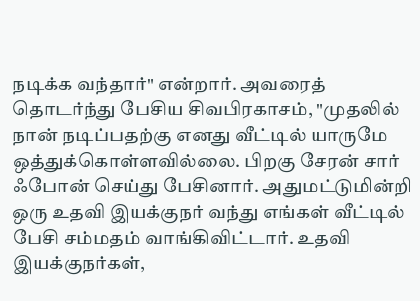நடிக்க வந்தார்" என்றார். அவரைத் தொடர்ந்து பேசிய சிவபிரகாசம், "முதலில் நான் நடிப்பதற்கு எனது வீட்டில் யாருமே ஒத்துக்கொள்ளவில்லை. பிறகு சேரன் சார் ஃபோன் செய்து பேசினார். அதுமட்டுமின்றி ஒரு உதவி இயக்குநர் வந்து எங்கள் வீட்டில் பேசி சம்மதம் வாங்கிவிட்டார். உதவி இயக்குநர்கள்,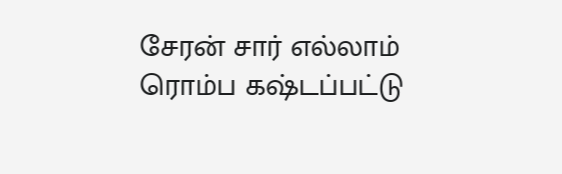சேரன் சார் எல்லாம் ரொம்ப கஷ்டப்பட்டு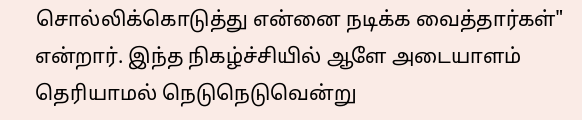சொல்லிக்கொடுத்து என்னை நடிக்க வைத்தார்கள்" என்றார். இந்த நிகழ்ச்சியில் ஆளே அடையாளம் தெரியாமல் நெடுநெடுவென்று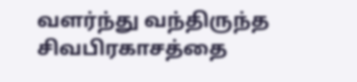வளர்ந்து வந்திருந்த சிவபிரகாசத்தை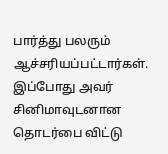பார்த்து பலரும் ஆச்சரியப்பட்டார்கள். இப்போது அவர் சினிமாவுடனான தொடர்பை விட்டு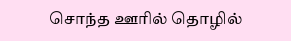சொந்த ஊரில் தொழில்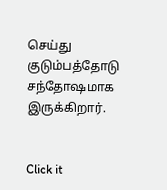செய்து குடும்பத்தோடு சந்தோஷமாக இருக்கிறார்.


Click it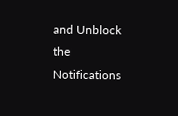and Unblock the Notifications